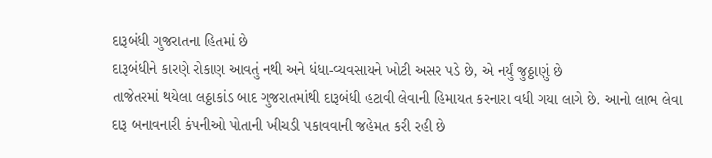દારૂબંધી ગુજરાતના હિતમાં છે
દારૂબંધીને કારણે રોકાણ આવતું નથી અને ધંધા-વ્યવસાયને ખોટી અસર પડે છે, એ નર્યું જુઠ્ઠાણું છે
તાજેતરમાં થયેલા લઠ્ઠાકાંડ બાદ ગુજરાતમાંથી દારૂબંધી હટાવી લેવાની હિમાયત કરનારા વધી ગયા લાગે છે. આનો લાભ લેવા દારૂ બનાવનારી કંપનીઓ પોતાની ખીચડી પકાવવાની જહેમત કરી રહી છે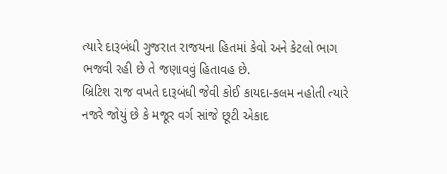ત્યારે દારૂબંધી ગુજરાત રાજયના હિતમાં કેવો અને કેટલો ભાગ ભજવી રહી છે તે જણાવવું હિતાવહ છે.
બ્રિટિશ રાજ વખતે દારૂબંધી જેવી કોઈ કાયદા-કલમ નહોતી ત્યારે નજરે જોયું છે કે મજૂર વર્ગ સાંજે છૂટી એકાદ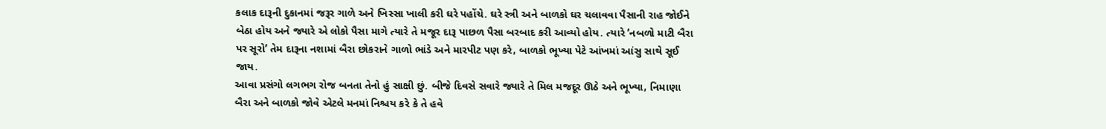કલાક દારૂની દુકાનમાં જરૂર ગાળે અને ખિસ્સા ખાલી કરી ઘરે પહોંચે. ઘરે સ્ત્રી અને બાળકો ઘર ચલાવવા પૈસાની રાહ જોઈને બેઠા હોય અને જ્યારે એ લોકો પૈસા માગે ત્યારે તે મજૂર દારૂ પાછળ પૈસા બરબાદ કરી આવ્યો હોય. ત્યારે ‘નબળો માટી બૈરા પર સૂરો’ તેમ દારૂના નશામાં બૈરા છોકરાને ગાળો ભાંડે અને મારપીટ પણ કરે, બાળકો ભૂખ્યા પેટે આંખમાં આંસુ સાથે સૂઈ જાય.
આવા પ્રસંગો લગભગ રોજ બનતા તેનો હું સાક્ષી છું. બીજે દિવસે સવારે જ્યારે તે મિલ મજદૂર ઊઠે અને ભૂખ્યા, નિમાણા બૈરા અને બાળકો જોવે એટલે મનમાં નિશ્ચય કરે કે તે હવે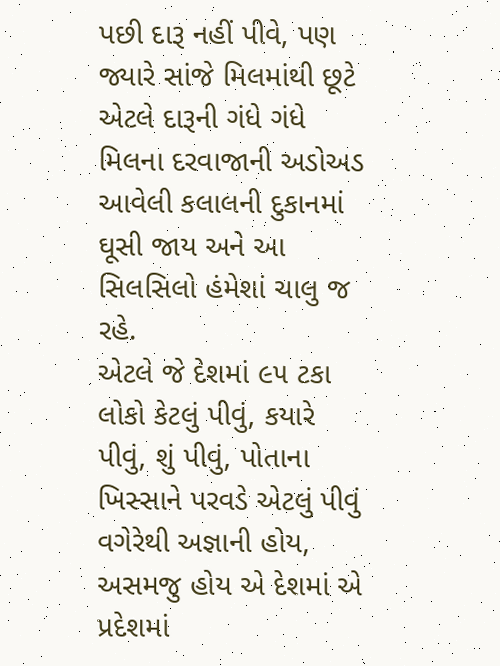પછી દારૂ નહીં પીવે, પણ જ્યારે સાંજે મિલમાંથી છૂટે એટલે દારૂની ગંધે ગંધે મિલના દરવાજાની અડોઅડ આવેલી કલાલની દુકાનમાં ઘૂસી જાય અને આ સિલસિલો હંમેશાં ચાલુ જ રહે.
એટલે જે દેશમાં ૯૫ ટકા લોકો કેટલું પીવું, કયારે પીવું, શું પીવું, પોતાના ખિસ્સાને પરવડે એટલું પીવું વગેરેથી અજ્ઞાની હોય, અસમજુ હોય એ દેશમાં એ પ્રદેશમાં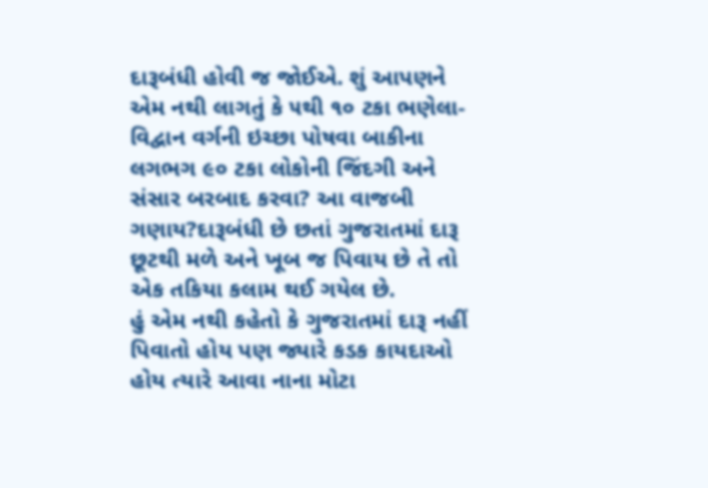દારૂબંધી હોવી જ જોઈએ. શું આપણને એમ નથી લાગતું કે ૫થી ૧૦ ટકા ભણેલા-વિદ્વાન વર્ગની ઇચ્છા પોષવા બાકીના લગભગ ૯૦ ટકા લોકોની જિંદગી અને સંસાર બરબાદ કરવા? આ વાજબી ગણાય?દારૂબંધી છે છતાં ગુજરાતમાં દારૂ છૂટથી મળે અને ખૂબ જ પિવાય છે તે તો એક તકિયા કલામ થઈ ગયેલ છે.
હું એમ નથી કહેતો કે ગુજરાતમાં દારૂ નહીં પિવાતો હોય પણ જ્યારે કડક કાયદાઓ હોય ત્યારે આવા નાના મોટા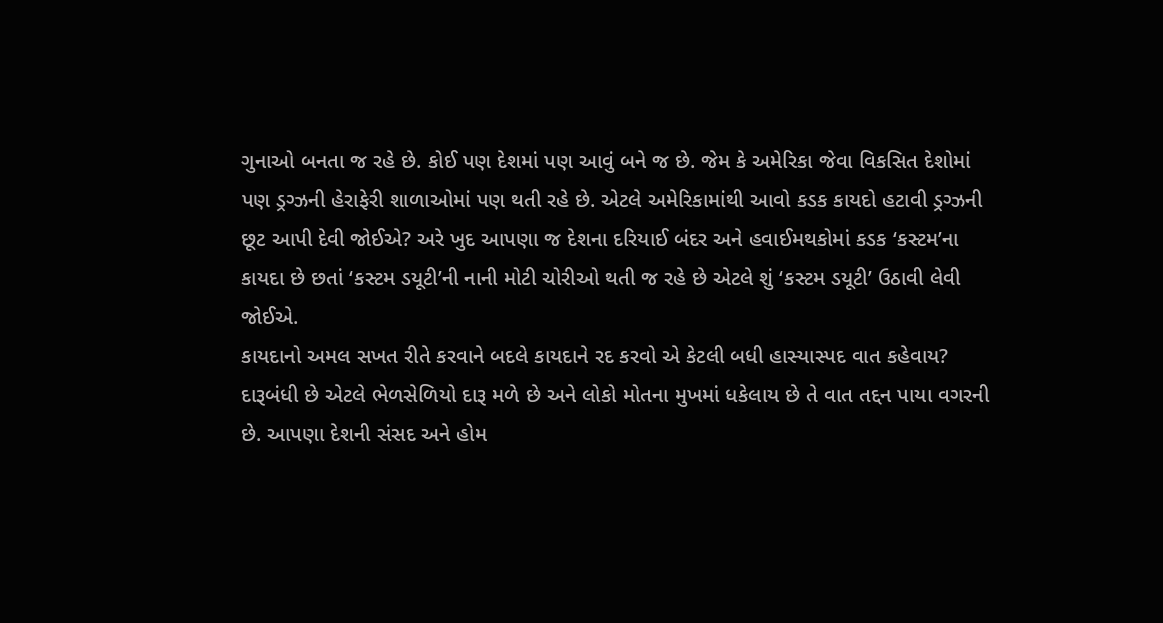ગુનાઓ બનતા જ રહે છે. કોઈ પણ દેશમાં પણ આવું બને જ છે. જેમ કે અમેરિકા જેવા વિકસિત દેશોમાં પણ ડ્રગ્ઝની હેરાફેરી શાળાઓમાં પણ થતી રહે છે. એટલે અમેરિકામાંથી આવો કડક કાયદો હટાવી ડ્રગ્ઝની છૂટ આપી દેવી જોઈએ? અરે ખુદ આપણા જ દેશના દરિયાઈ બંદર અને હવાઈમથકોમાં કડક ‘કસ્ટમ’ના કાયદા છે છતાં ‘કસ્ટમ ડયૂટી’ની નાની મોટી ચોરીઓ થતી જ રહે છે એટલે શું ‘કસ્ટમ ડયૂટી’ ઉઠાવી લેવી જોઈએ.
કાયદાનો અમલ સખત રીતે કરવાને બદલે કાયદાને રદ કરવો એ કેટલી બધી હાસ્યાસ્પદ વાત કહેવાય? દારૂબંધી છે એટલે ભેળસેળિયો દારૂ મળે છે અને લોકો મોતના મુખમાં ધકેલાય છે તે વાત તદ્દન પાયા વગરની છે. આપણા દેશની સંસદ અને હોમ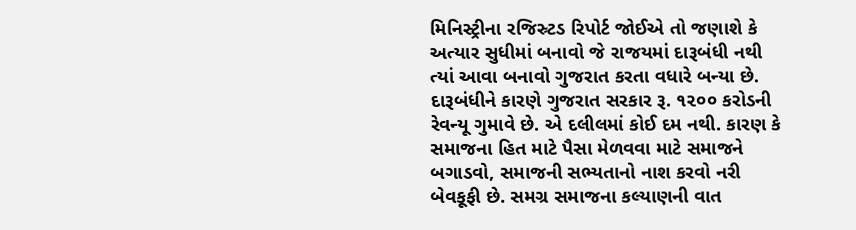મિનિસ્ટ્રીના રજિસ્ર્ટડ રિપોર્ટ જોઈએ તો જણાશે કે અત્યાર સુધીમાં બનાવો જે રાજયમાં દારૂબંધી નથી ત્યાં આવા બનાવો ગુજરાત કરતા વધારે બન્યા છે.
દારૂબંધીને કારણે ગુજરાત સરકાર રૂ. ૧૨૦૦ કરોડની રેવન્યૂ ગુમાવે છે. એ દલીલમાં કોઈ દમ નથી. કારણ કે સમાજના હિત માટે પૈસા મેળવવા માટે સમાજને બગાડવો, સમાજની સભ્યતાનો નાશ કરવો નરી બેવકૂફી છે. સમગ્ર સમાજના કલ્યાણની વાત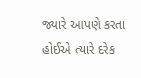જ્યારે આપણે કરતા હોઈએ ત્યારે દરેક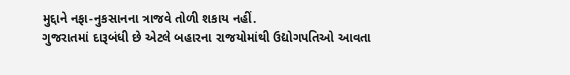મુદ્દાને નફા-નુકસાનના ત્રાજવે તોળી શકાય નહીં.
ગુજરાતમાં દારૂબંધી છે એટલે બહારના રાજયોમાંથી ઉદ્યોગપતિઓ આવતા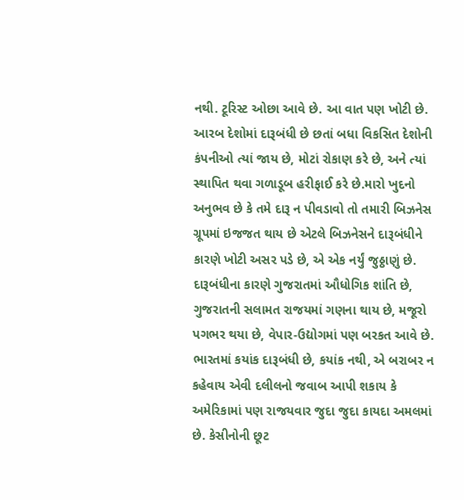નથી. ટૂરિસ્ટ ઓછા આવે છે. આ વાત પણ ખોટી છે. આરબ દેશોમાં દારૂબંધી છે છતાં બધા વિકસિત દેશોની કંપનીઓ ત્યાં જાય છે, મોટાં રોકાણ કરે છે, અને ત્યાં સ્થાપિત થવા ગળાડૂબ હરીફાઈ કરે છે.મારો ખુદનો અનુભવ છે કે તમે દારૂ ન પીવડાવો તો તમારી બિઝનેસ ગ્રૂપમાં ઇજજત થાય છે એટલે બિઝનેસને દારૂબંધીને કારણે ખોટી અસર પડે છે, એ એક નર્યું જુઠ્ઠાણું છે.
દારૂબંધીના કારણે ગુજરાતમાં ઔધોગિક શાંતિ છે, ગુજરાતની સલામત રાજયમાં ગણના થાય છે, મજૂરો પગભર થયા છે, વેપાર-ઉદ્યોગમાં પણ બરકત આવે છે.
ભારતમાં કયાંક દારૂબંધી છે, કયાંક નથી, એ બરાબર ન કહેવાય એવી દલીલનો જવાબ આપી શકાય કે અમેરિકામાં પણ રાજયવાર જુદા જુદા કાયદા અમલમાં છે. કેસીનોની છૂટ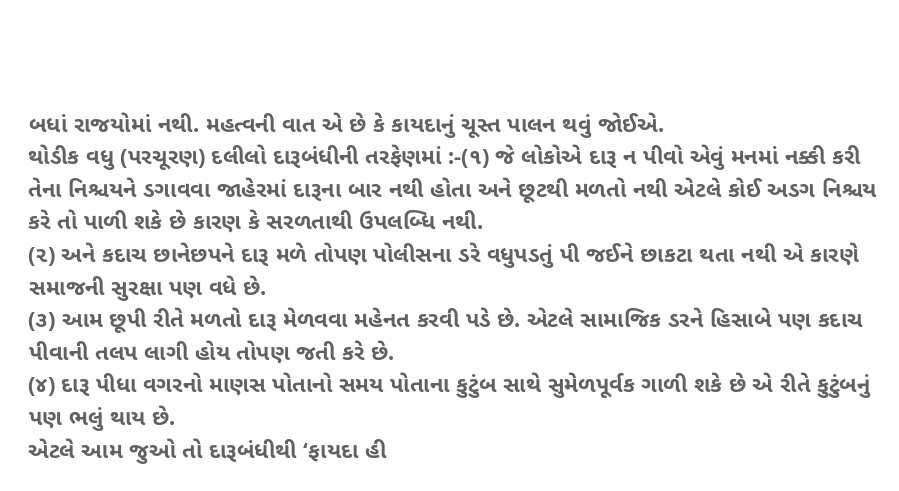બધાં રાજયોમાં નથી. મહત્વની વાત એ છે કે કાયદાનું ચૂસ્ત પાલન થવું જોઈએ.
થોડીક વધુ (પરચૂરણ) દલીલો દારૂબંધીની તરફેણમાં :-(૧) જે લોકોએ દારૂ ન પીવો એવું મનમાં નક્કી કરી તેના નિશ્ચયને ડગાવવા જાહેરમાં દારૂના બાર નથી હોતા અને છૂટથી મળતો નથી એટલે કોઈ અડગ નિશ્ચય કરે તો પાળી શકે છે કારણ કે સરળતાથી ઉપલબ્ધિ નથી.
(૨) અને કદાચ છાનેછપને દારૂ મળે તોપણ પોલીસના ડરે વધુપડતું પી જઈને છાકટા થતા નથી એ કારણે સમાજની સુરક્ષા પણ વધે છે.
(૩) આમ છૂપી રીતે મળતો દારૂ મેળવવા મહેનત કરવી પડે છે. એટલે સામાજિક ડરને હિસાબે પણ કદાચ પીવાની તલપ લાગી હોય તોપણ જતી કરે છે.
(૪) દારૂ પીધા વગરનો માણસ પોતાનો સમય પોતાના કુટુંબ સાથે સુમેળપૂર્વક ગાળી શકે છે એ રીતે કુટુંબનું પણ ભલું થાય છે.
એટલે આમ જુઓ તો દારૂબંધીથી ‘ફાયદા હી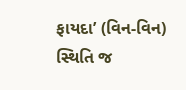ફાયદા’ (વિન-વિન) સ્થિતિ જ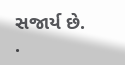સજાર્ય છે.
.